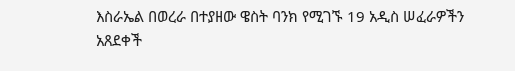እስራኤል በወረራ በተያዘው ዌስት ባንክ የሚገኙ 19 አዲስ ሠፈራዎችን አጸደቀች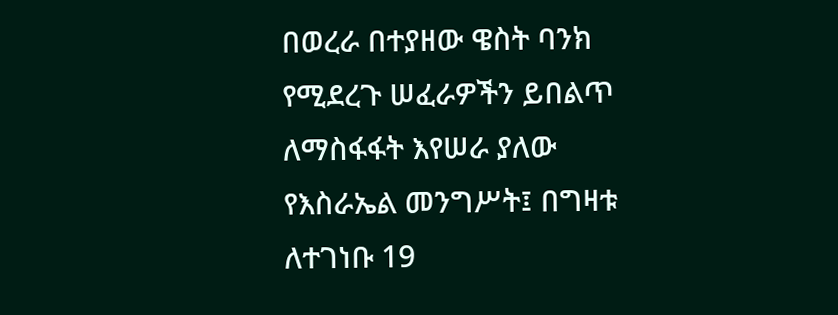በወረራ በተያዘው ዌስት ባንክ የሚደረጉ ሠፈራዎችን ይበልጥ ለማስፋፋት እየሠራ ያለው የእስራኤል መንግሥት፤ በግዛቱ ለተገነቡ 19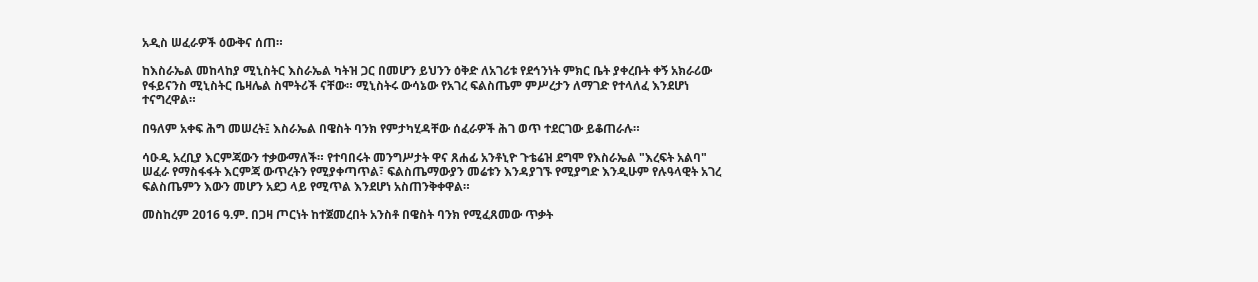አዲስ ሠፈራዎች ዕውቅና ሰጠ።

ከእስራኤል መከላከያ ሚኒስትር እስራኤል ካትዝ ጋር በመሆን ይህንን ዕቅድ ለአገሪቱ የደኅንነት ምክር ቤት ያቀረቡት ቀኝ አክራሪው የፋይናንስ ሚኒስትር ቤዛሌል ስሞትሪች ናቸው። ሚኒስትሩ ውሳኔው የአገረ ፍልስጤም ምሥረታን ለማገድ የተላለፈ እንደሆነ ተናግረዋል።

በዓለም አቀፍ ሕግ መሠረት፤ እስራኤል በዌስት ባንክ የምታካሂዳቸው ሰፈራዎች ሕገ ወጥ ተደርገው ይቆጠራሉ።

ሳዑዲ አረቢያ እርምጃውን ተቃውማለች። የተባበሩት መንግሥታት ዋና ጸሐፊ አንቶኒዮ ጉቴሬዝ ደግሞ የእስራኤል "እረፍት አልባ" ሠፈራ የማስፋፋት እርምጃ ውጥረትን የሚያቀጣጥል፣ ፍልስጤማውያን መሬቱን እንዳያገኙ የሚያግድ እንዲሁም የሉዓላዊት አገረ ፍልስጤምን እውን መሆን አደጋ ላይ የሚጥል እንደሆነ አስጠንቅቀዋል።

መስከረም 2016 ዓ.ም. በጋዛ ጦርነት ከተጀመረበት አንስቶ በዌስት ባንክ የሚፈጸመው ጥቃት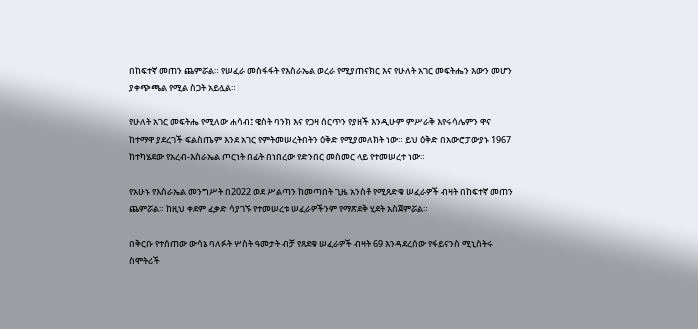በከፍተኛ መጠን ጨምሯል። የሠፈራ መስፋፋት የእስራኤል ወረራ የሚያጠናክር እና የሁለት አገር መፍትሔን እውን መሆን ያቀጭጫል የሚል ስጋት አይሏል።

የሁለት አገር መፍትሔ የሚለው ሐሳብ፤ ዌስት ባንክ እና የጋዛ ሰርጥን የያዘች እንዲሁም ምሥራቅ እየሩሳሌምን ዋና ከተማዋ ያደረገች ፍልስጤም እንደ አገር የምትመሠረትበትን ዕቅድ የሚያመለክት ነው። ይህ ዕቅድ በአውሮፓውያኑ 1967 ከተካሄደው የአረብ-እስራኤል ጦርነት በፊት በነበረው የድንበር መስመር ላይ የተመሠረተ ነው።

የአሁኑ የእስራኤል መንግሥት በ2022 ወደ ሥልጣን ከመጣበት ጊዜ አንስቶ የሚጸድቁ ሠፈራዎች ብዛት በከፍተኛ መጠን ጨምሯል። ከዚህ ቀደም ፈቃድ ሳያገኙ የተመሠረቱ ሠፈራዎችንም የማጽደቅ ሂደት አስጀምሯል።

በቅርቡ የተሰጠው ውሳኔ ባለፉት ሦስት ዓመታት ብቻ የጸደቁ ሠፈራዎች ብዛት 69 እንዳደረሰው የፋይናንስ ሚኒስትሩ ስሞትሪች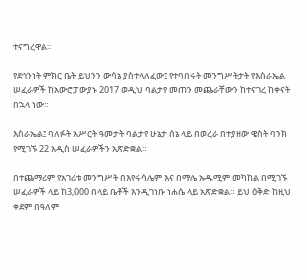ተናግረዋል።

የደኅንነት ምክር ቤት ይህንን ውሳኔ ያስተላለፈው፤ የተባበሩት መንግሥትታት የእስራኤል ሠፈራዎች ከአውሮፓውያኑ 2017 ወዲህ ባልታየ መጠን መጨራቸውን ከተናገረ ከቀናት በኋላ ነው።

እስራኤል፤ ባለፉት አሥርት ዓመታት ባልታየ ሁኔታ ሰኔ ላይ በወረራ በተያዘው ዌስት ባንክ የሚገኙ 22 አዲስ ሠፈራዎችን አጽድቋል።

በተጨማሪም የአገሪቱ መንግሥት በእየሩሳሌም እና በማሌ ኡዱሚም መካከል በሚገኙ ሠፈራዎች ላይ ከ3,000 በላይ ቤቶች እንዲገነቡ ነሐሴ ላይ አጽድቋል። ይህ ዕቅድ ከዚህ ቀደም በዓለም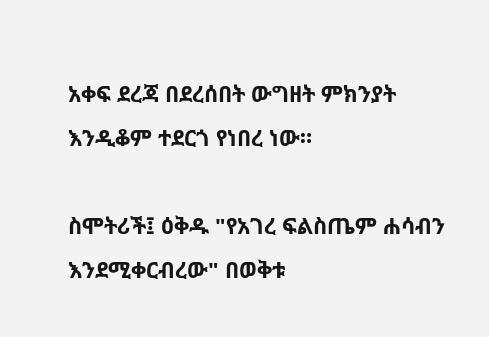አቀፍ ደረጃ በደረሰበት ውግዘት ምክንያት እንዲቆም ተደርጎ የነበረ ነው።

ስሞትሪች፤ ዕቅዱ "የአገረ ፍልስጤም ሐሳብን እንደሚቀርብረው" በወቅቱ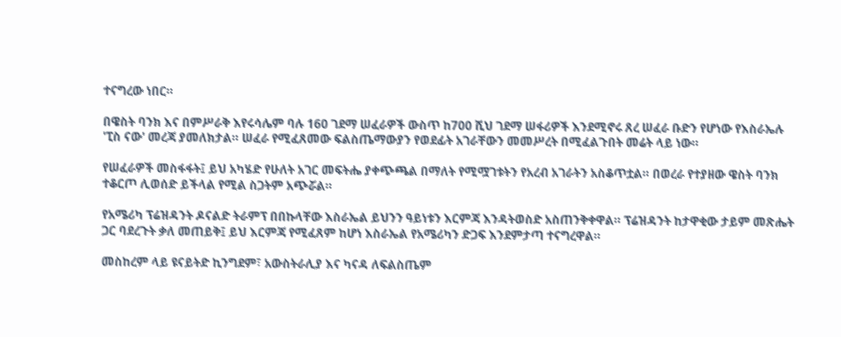ተናግረው ነበር።

በዌስት ባንክ እና በምሥራቅ እየሩሳሌም ባሉ 160 ገደማ ሠፈራዎች ውስጥ ከ700 ሺህ ገደማ ሠፋሪዎች እንደሚኖሩ ጸረ ሠፈራ ቡድን የሆነው የእስራኤሉ 'ፒስ ናው' መረጃ ያመለክታል። ሠፈራ የሚፈጸመው ፍልስጤማውያን የወደፊት አገራቸውን መመሥረት በሚፈልጉበት መሬት ላይ ነው።

የሠፈራዎች መስፋፋት፤ ይህ አካሄድ የሁለት አገር መፍትሔ ያቀጭጫል በማለት የሚሟገቱትን የአረብ አገራትን አስቆጥቷል። በወረራ የተያዘው ዌስት ባንክ ተቆርጦ ሊወሰድ ይችላል የሚል ስጋትም አጭሯል።

የአሜሪካ ፕሬዝዳንት ዶናልድ ትራምፕ በበኩላቸው እስራኤል ይህንን ዓይነቱን እርምጃ እንዳትወስድ አስጠንቅቀዋል። ፕሬዝዳንት ከታዋቂው ታይም መጽሔት ጋር ባደረጉት ቃለ መጠይቅ፤ ይህ እርምጃ የሚፈጸም ከሆነ እስራኤል የአሜሪካን ድጋፍ እንደምታጣ ተናግረዋል።

መስከረም ላይ ዩናይትድ ኪንግደም፣ አውስትራሊያ እና ካናዳ ለፍልስጤም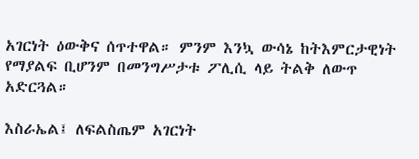አገርነት ዕውቅና ሰጥተዋል። ምንም እንኳ ውሳኔ ከትእምርታዊነት የማያልፍ ቢሆንም በመንግሥታቱ ፖሊሲ ላይ ትልቅ ለውጥ አድርጓል።

እስራኤል፤ ለፍልስጤም አገርነት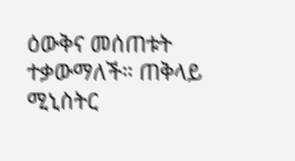ዕውቅና መሰጠቱት ተቃውማለች። ጠቅላይ ሚኒስትር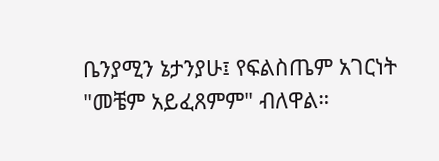ቤንያሚን ኔታንያሁ፤ የፍልስጤም አገርነት "መቼም አይፈጸምም" ብለዋል።